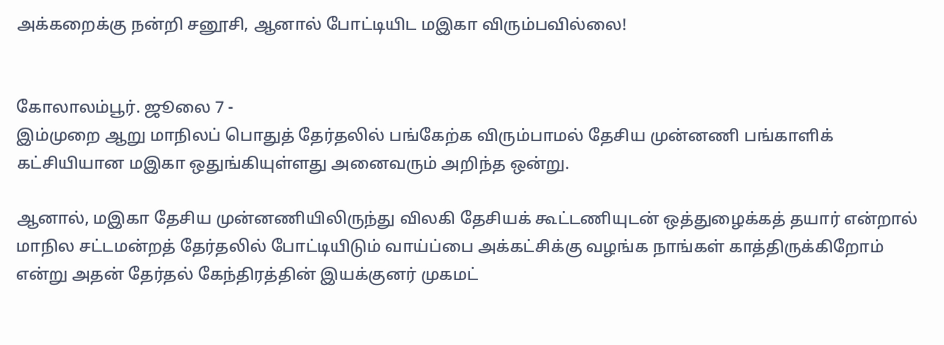அக்கறைக்கு நன்றி சனூசி, ஆனால் போட்டியிட மஇகா விரும்பவில்லை!


கோலாலம்பூர். ஜூலை 7 -
இம்முறை ஆறு மாநிலப் பொதுத் தேர்தலில் பங்கேற்க விரும்பாமல் தேசிய முன்னணி பங்காளிக் கட்சியியான மஇகா ஒதுங்கியுள்ளது அனைவரும் அறிந்த ஒன்று.

ஆனால், மஇகா தேசிய முன்னணியிலிருந்து விலகி தேசியக் கூட்டணியுடன் ஒத்துழைக்கத் தயார் என்றால் மாநில சட்டமன்றத் தேர்தலில் போட்டியிடும் வாய்ப்பை அக்கட்சிக்கு வழங்க நாங்கள் காத்திருக்கிறோம் என்று அதன் தேர்தல் கேந்திரத்தின் இயக்குனர் முகமட்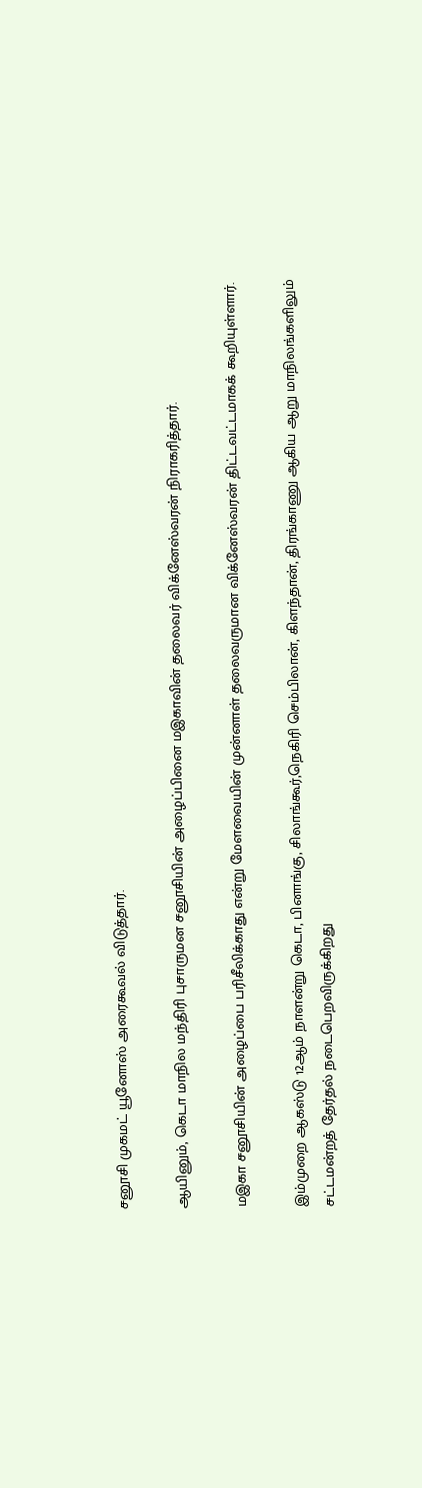சனூசி முகமட் யூனோஸ் அரைகூவல் விடுத்தார்.

ஆயினும், கெடா மாநில மந்திரி புசாருமன சனூசியின் அழைப்பினை மஇகாவின் தலைவர் விக்னேஸ்வரன் நிராகரித்தார்.

மஇகா சனூசியின் அழைப்பை பரிசீலிக்காது என்று மேளவையின் முன்னாள் தலைவருமான விக்னேஸ்வரன் திட்டவட்டமாகக் கூறியுள்ளார்.

இம்முறை ஆகஸ்டு 12ஆம் நாளன்று கெடா, பினாங்கு, சிலாங்கூர்,நெகிரி செம்பிலான், கிளந்தான், திரங்காணு ஆகிய ஆறு மாநிலங்களிலும் சட்டமன்றத் தேர்தல் நடைபெறவிருக்கிறது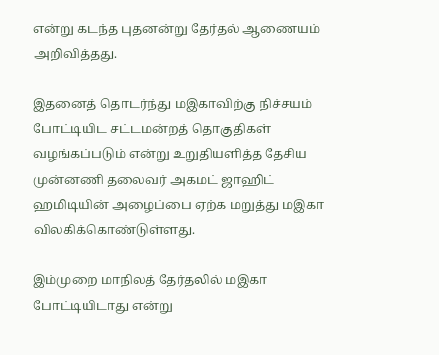என்று கடந்த புதனன்று தேர்தல் ஆணையம் அறிவித்தது.

இதனைத் தொடர்ந்து மஇகாவிற்கு நிச்சயம் போட்டியிட சட்டமன்றத் தொகுதிகள் வழங்கப்படும் என்று உறுதியளித்த தேசிய முன்னணி தலைவர் அகமட் ஜாஹிட் ஹமிடியின் அழைப்பை ஏற்க மறுத்து மஇகா விலகிக்கொண்டுள்ளது.

இம்முறை மாநிலத் தேர்தலில் மஇகா போட்டியிடாது என்று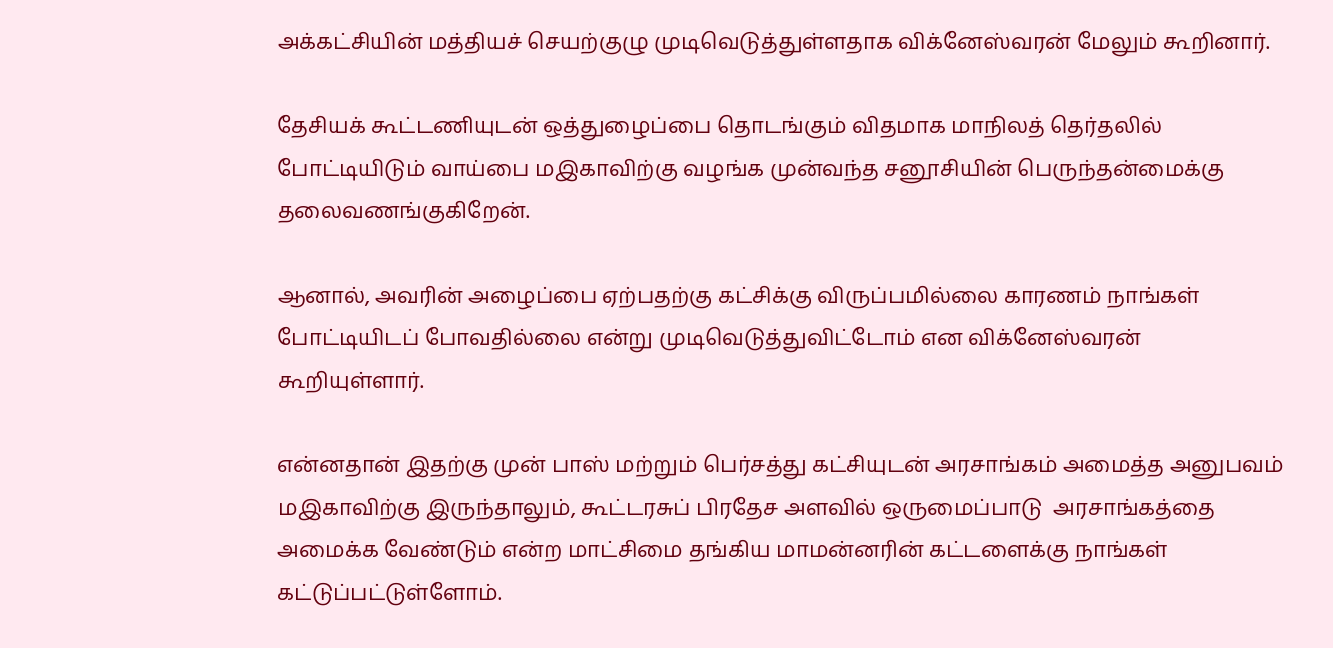அக்கட்சியின் மத்தியச் செயற்குழு முடிவெடுத்துள்ளதாக விக்னேஸ்வரன் மேலும் கூறினார்.

தேசியக் கூட்டணியுடன் ஒத்துழைப்பை தொடங்கும் விதமாக மாநிலத் தெர்தலில் போட்டியிடும் வாய்பை மஇகாவிற்கு வழங்க முன்வந்த சனூசியின் பெருந்தன்மைக்கு தலைவணங்குகிறேன்.

ஆனால், அவரின் அழைப்பை ஏற்பதற்கு கட்சிக்கு விருப்பமில்லை காரணம் நாங்கள் போட்டியிடப் போவதில்லை என்று முடிவெடுத்துவிட்டோம் என விக்னேஸ்வரன் கூறியுள்ளார்.

என்னதான் இதற்கு முன் பாஸ் மற்றும் பெர்சத்து கட்சியுடன் அரசாங்கம் அமைத்த அனுபவம் மஇகாவிற்கு இருந்தாலும், கூட்டரசுப் பிரதேச அளவில் ஒருமைப்பாடு  அரசாங்கத்தை அமைக்க வேண்டும் என்ற மாட்சிமை தங்கிய மாமன்னரின் கட்டளைக்கு நாங்கள் கட்டுப்பட்டுள்ளோம்.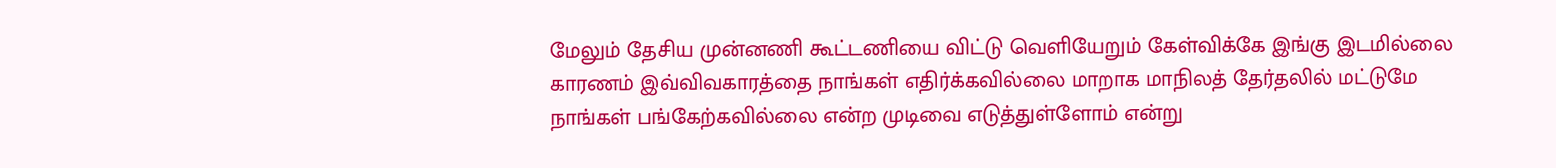மேலும் தேசிய முன்னணி கூட்டணியை விட்டு வெளியேறும் கேள்விக்கே இங்கு இடமில்லை காரணம் இவ்விவகாரத்தை நாங்கள் எதிர்க்கவில்லை மாறாக மாநிலத் தேர்தலில் மட்டுமே நாங்கள் பங்கேற்கவில்லை என்ற முடிவை எடுத்துள்ளோம் என்று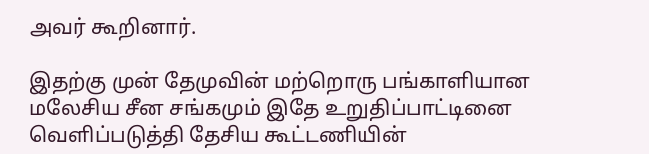அவர் கூறினார்.

இதற்கு முன் தேமுவின் மற்றொரு பங்காளியான மலேசிய சீன சங்கமும் இதே உறுதிப்பாட்டினை வெளிப்படுத்தி தேசிய கூட்டணியின்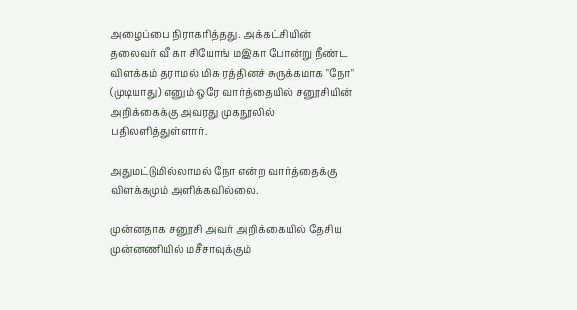அழைப்பை நிராகரித்தது. அக்கட்சியின் தலைவர் வீ கா சியோங் மஇகா போன்று நீண்ட விளக்கம் தராமல் மிக ரத்தினச் சுருக்கமாக "நோ" (முடியாது) எனும் ஒரே வார்த்தையில் சனூசியின் அறிக்கைக்கு அவரது முகநூலில் பதிலளித்துள்ளார்.

அதுமட்டுமில்லாமல் நோ என்ற வார்த்தைக்கு விளக்கமும் அளிக்கவில்லை.

முன்னதாக சனூசி அவர் அறிக்கையில் தேசிய முன்னணியில் மசீசாவுக்கும்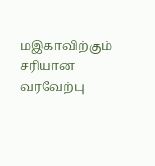மஇகாவிற்கும் சரியான வரவேற்பு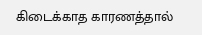கிடைக்காத காரணத்தால்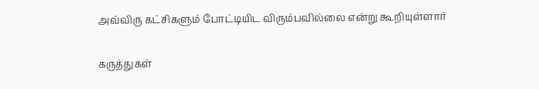அவ்விரு கட்சிகளும் போட்டியிட விரும்பவில்லை என்று கூறியுள்ளார்

கருத்துகள்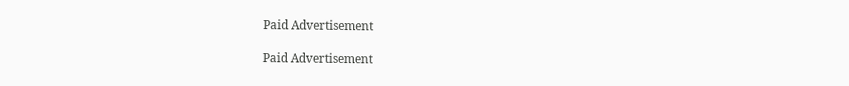Paid Advertisement

Paid Advertisement